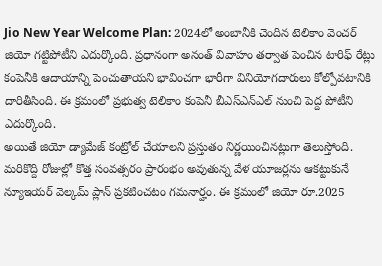Jio New Year Welcome Plan: 2024లో అంబానీకి చెందిన టెలికాం వెంచర్ జియో గట్టిపోటీని ఎదుర్కొంది. ప్రధానంగా అనంత్ వివాహం తర్వాత పెంచిన టారిఫ్ రేట్లు కంపెనీకి ఆదాయాన్ని పెంచుతాయని భావించగా భారీగా వినియోగదారులు కోల్పోవటానికి దారితీసింది. ఈ క్రమంలో ప్రభుత్వ టెలికాం కంపెనీ బీఎస్ఎన్ఎల్ నుంచి పెద్ద పోటీని ఎదుర్కొంది.
అయితే జియో డ్యామేజ్ కంట్రోల్ చేయాలని ప్రస్తుతం నిర్ణయించినట్లుగా తెలుస్తోంది. మరికొద్ది రోజుల్లో కొత్త సంవత్సరం ప్రారంభం అవుతున్న వేళ యూజర్లను ఆకట్టుకునే న్యూఇయర్ వెల్కమ్ ప్లాన్ ప్రకటించటం గమనార్హం. ఈ క్రమంలో జియో రూ.2025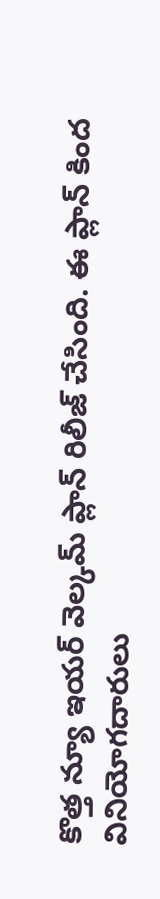కొత్త న్యూ ఇయర్ వెల్కమ్ ప్లాన్ రిలీజ్ చేసింది. ఈ ప్లాన్ కింద వినియోగదారులు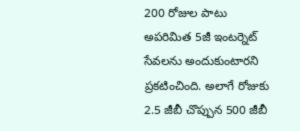200 రోజుల పాటు అపరిమిత 5జీ ఇంటర్నెట్ సేవలను అందుకుంటారని ప్రకటించింది. అలాగే రోజుకు 2.5 జీబీ చొప్పున 500 జీబీ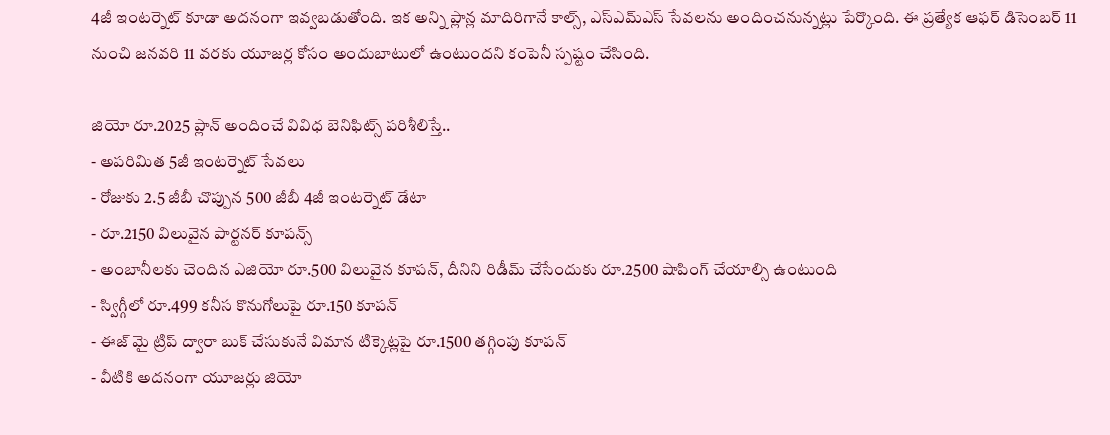4జీ ఇంటర్నెట్ కూడా అదనంగా ఇవ్వబడుతోంది. ఇక అన్ని ప్లాన్ల మాదిరిగానే కాల్స్, ఎస్ఎమ్ఎస్ సేవలను అందించనున్నట్లు పేర్కొంది. ఈ ప్రత్యేక ఆఫర్ డిసెంబర్ 11 నుంచి జనవరి 11 వరకు యూజర్ల కోసం అందుబాటులో ఉంటుందని కంపెనీ స్పష్టం చేసింది.

జియో రూ.2025 ప్లాన్ అందించే వివిధ బెనిఫిట్స్ పరిశీలిస్తే..
- అపరిమిత 5జీ ఇంటర్నెట్ సేవలు
- రోజుకు 2.5 జీబీ చొప్పున 500 జీబీ 4జీ ఇంటర్నెట్ డేటా
- రూ.2150 విలువైన పార్టనర్ కూపన్స్
- అంబానీలకు చెందిన ఎజియో రూ.500 విలువైన కూపన్, దీనిని రిడీమ్ చేసేందుకు రూ.2500 షాపింగ్ చేయాల్సి ఉంటుంది
- స్విగ్గీలో రూ.499 కనీస కొనుగోలుపై రూ.150 కూపన్
- ఈజ్ మై ట్రిప్ ద్వారా బుక్ చేసుకునే విమాన టిక్కెట్లపై రూ.1500 తగ్గింపు కూపన్
- వీటికి అదనంగా యూజర్లు జియో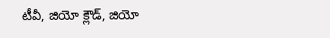టీవీ, జియో క్లౌడ్, జియో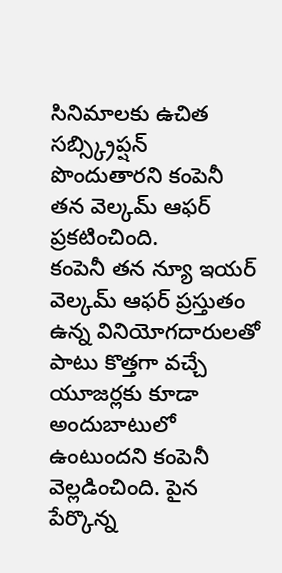సినిమాలకు ఉచిత సబ్స్క్రిప్షన్ పొందుతారని కంపెనీ తన వెల్కమ్ ఆఫర్ ప్రకటించింది.
కంపెనీ తన న్యూ ఇయర్ వెల్కమ్ ఆఫర్ ప్రస్తుతం ఉన్న వినియోగదారులతో పాటు కొత్తగా వచ్చే యూజర్లకు కూడా అందుబాటులో ఉంటుందని కంపెనీ వెల్లడించింది. పైన పేర్కొన్న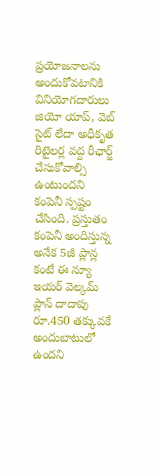ప్రయోజనాలను అందుకోవటానికి వినియోగదారులు జియో యాప్, వెబ్ సైట్ లేదా అధీకృత రిటైలర్ల వద్ద రీఛార్జ్ చేసుకోవాల్సి ఉంటుందని కంపెనీ స్పష్టం చేసింది. ప్రస్తుతం కంపెనీ అందిస్తున్న అనేక 5జీ ప్లాన్ల కంటే ఈ న్యూ ఇయర్ వెల్కమ్ ప్లాన్ దాదాపు రూ.450 తక్కువకే అందుబాటులో ఉందని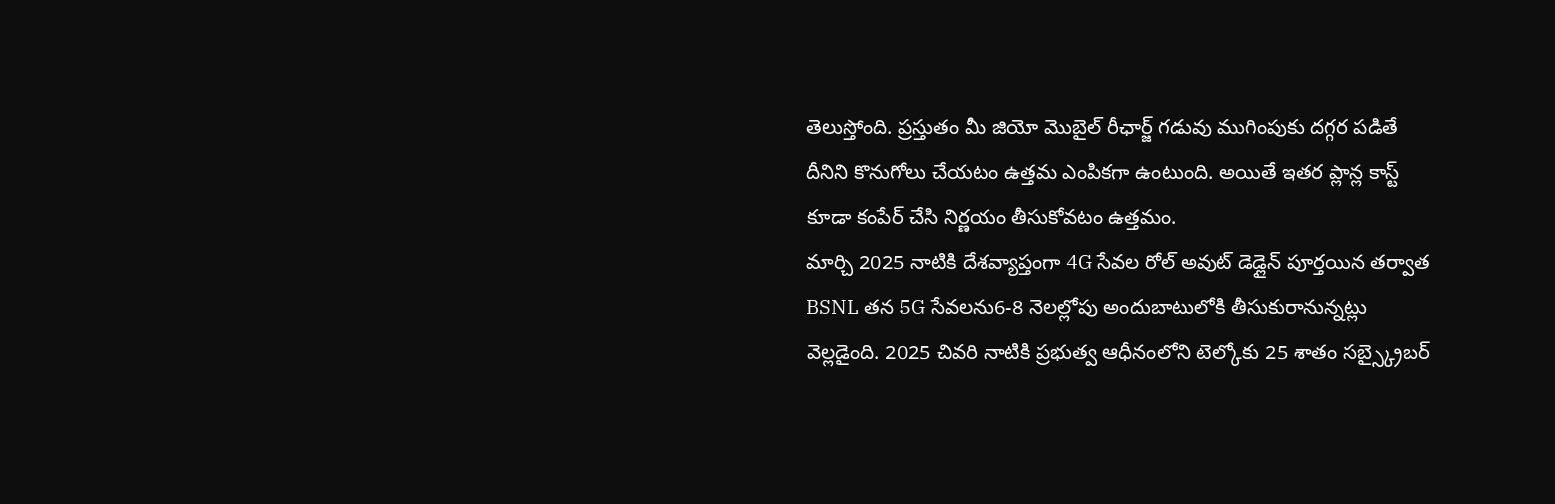తెలుస్తోంది. ప్రస్తుతం మీ జియో మెుబైల్ రీఛార్జ్ గడువు ముగింపుకు దగ్గర పడితే దీనిని కొనుగోలు చేయటం ఉత్తమ ఎంపికగా ఉంటుంది. అయితే ఇతర ప్లాన్ల కాస్ట్ కూడా కంపేర్ చేసి నిర్ణయం తీసుకోవటం ఉత్తమం.
మార్చి 2025 నాటికి దేశవ్యాప్తంగా 4G సేవల రోల్ అవుట్ డెడ్లైన్ పూర్తయిన తర్వాత BSNL తన 5G సేవలను6-8 నెలల్లోపు అందుబాటులోకి తీసుకురానున్నట్లు వెల్లడైంది. 2025 చివరి నాటికి ప్రభుత్వ ఆధీనంలోని టెల్కోకు 25 శాతం సబ్స్క్రైబర్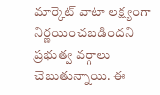మార్కెట్ వాటా లక్ష్యంగా నిర్ణయించబడిందని ప్రభుత్వ వర్గాలు చెబుతున్నాయి. ఈ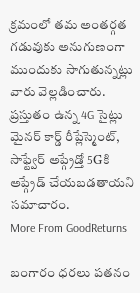క్రమంలో తమ అంతర్గత గడువుకు అనుగుణంగా ముందుకు సాగుతున్నట్లు వారు వెల్లడించారు. ప్రస్తుతం ఉన్న 4G సైట్లు మైనర్ కార్డ్ రీప్లేస్మెంట్, సాఫ్ట్వేర్ అప్గ్రేడ్తో 5Gకి అప్గ్రేడ్ చేయబడతాయని సమాచారం.
More From GoodReturns

బంగారం ధరలు పతనం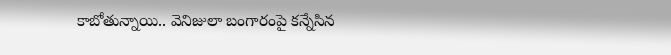కాబోతున్నాయి.. వెనిజులా బంగారంపై కన్నేసిన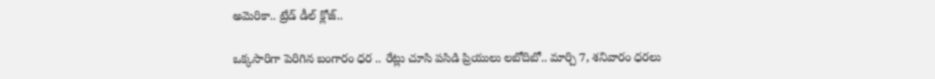అమెరికా.. ట్రేడ్ డీల్ క్లోజ్..

ఒక్కసారిగా పెరిగిన బంగారం ధర .. రేట్లు చూసి పసిడి ప్రియులు లబోదిబో.. మార్చి 7, శనివారం ధరలు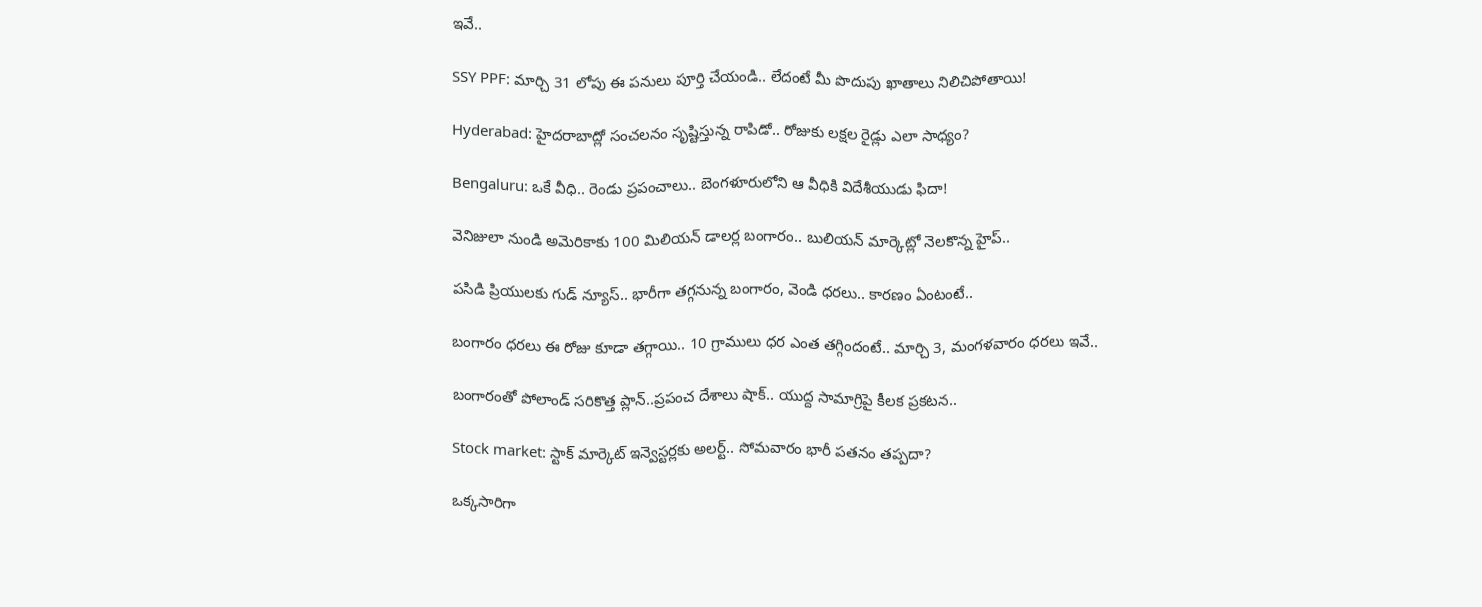ఇవే..

SSY PPF: మార్చి 31 లోపు ఈ పనులు పూర్తి చేయండి.. లేదంటే మీ పొదుపు ఖాతాలు నిలిచిపోతాయి!

Hyderabad: హైదరాబాద్లో సంచలనం సృష్టిస్తున్న రాపిడో.. రోజుకు లక్షల రైడ్లు ఎలా సాధ్యం?

Bengaluru: ఒకే వీధి.. రెండు ప్రపంచాలు.. బెంగళూరులోని ఆ వీధికి విదేశీయుడు ఫిదా!

వెనిజులా నుండి అమెరికాకు 100 మిలియన్ డాలర్ల బంగారం.. బులియన్ మార్కెట్లో నెలకొన్న హైప్..

పసిడి ప్రియులకు గుడ్ న్యూస్.. భారీగా తగ్గనున్న బంగారం, వెండి ధరలు.. కారణం ఏంటంటే..

బంగారం ధరలు ఈ రోజు కూడా తగ్గాయి.. 10 గ్రాములు ధర ఎంత తగ్గిందంటే.. మార్చి 3, మంగళవారం ధరలు ఇవే..

బంగారంతో పోలాండ్ సరికొత్త ప్లాన్..ప్రపంచ దేశాలు షాక్.. యుద్ద సామాగ్రిపై కీలక ప్రకటన..

Stock market: స్టాక్ మార్కెట్ ఇన్వెస్టర్లకు అలర్ట్.. సోమవారం భారీ పతనం తప్పదా?

ఒక్కసారిగా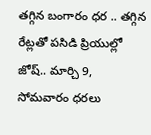తగ్గిన బంగారం ధర .. తగ్గిన రేట్లతో పసిడి ప్రియుల్లో జోష్.. మార్చి 9, సోమవారం ధరలు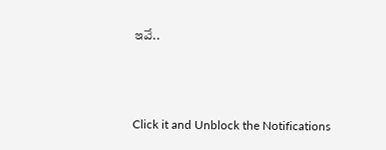ఇవే..



Click it and Unblock the Notifications